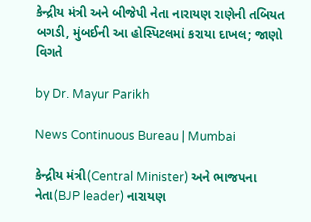કેન્દ્રીય મંત્રી અને બીજેપી નેતા નારાયણ રાણેની તબિયત બગડી, મુંબઈની આ હોસ્પિટલમાં કરાયા દાખલ; જાણો વિગતે

by Dr. Mayur Parikh

News Continuous Bureau | Mumbai

કેન્દ્રીય મંત્રી(Central Minister) અને ભાજપના નેતા(BJP leader) નારાયણ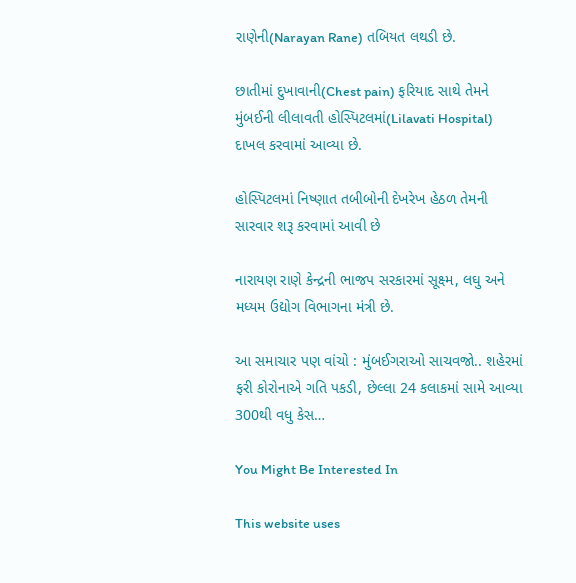રાણેની(Narayan Rane) તબિયત લથડી છે.

છાતીમાં દુખાવાની(Chest pain) ફરિયાદ સાથે તેમને મુંબઈની લીલાવતી હોસ્પિટલમાં(Lilavati Hospital) દાખલ કરવામાં આવ્યા છે.

હોસ્પિટલમાં નિષ્ણાત તબીબોની દેખરેખ હેઠળ તેમની સારવાર શરૂ કરવામાં આવી છે

નારાયણ રાણે કેન્દ્રની ભાજપ સરકારમાં સૂક્ષ્‍મ, લઘુ અને મધ્યમ ઉદ્યોગ વિભાગના મંત્રી છે.

આ સમાચાર પણ વાંચો : મુંબઈગરાઓ સાચવજો.. શહેરમાં ફરી કોરોનાએ ગતિ પકડી, છેલ્લા 24 કલાકમાં સામે આવ્યા 300થી વધુ કેસ…

You Might Be Interested In

This website uses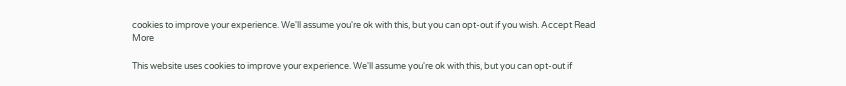cookies to improve your experience. We'll assume you're ok with this, but you can opt-out if you wish. Accept Read More

This website uses cookies to improve your experience. We'll assume you're ok with this, but you can opt-out if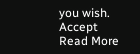you wish. Accept Read More